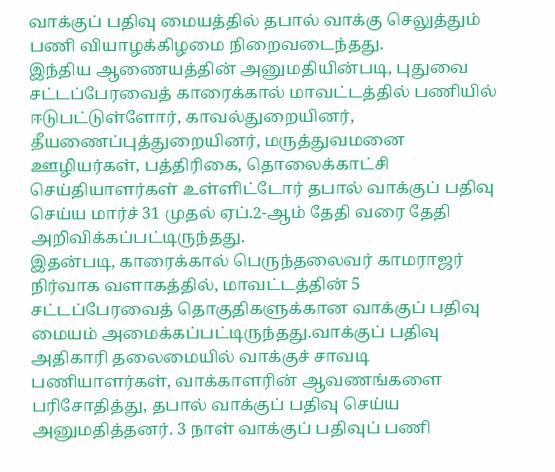வாக்குப் பதிவு மையத்தில் தபால் வாக்கு செலுத்தும் பணி வியாழக்கிழமை நிறைவடைந்தது.
இந்திய ஆணையத்தின் அனுமதியின்படி, புதுவை சட்டப்பேரவைத் காரைக்கால் மாவட்டத்தில் பணியில் ஈடுபட்டுள்ளோர், காவல்துறையினர், தீயணைப்புத்துறையினர், மருத்துவமனை ஊழியர்கள், பத்திரிகை, தொலைக்காட்சி செய்தியாளர்கள் உள்ளிட்டோர் தபால் வாக்குப் பதிவு செய்ய மார்ச் 31 முதல் ஏப்.2-ஆம் தேதி வரை தேதி அறிவிக்கப்பட்டிருந்தது.
இதன்படி, காரைக்கால் பெருந்தலைவர் காமராஜர் நிர்வாக வளாகத்தில், மாவட்டத்தின் 5 சட்டப்பேரவைத் தொகுதிகளுக்கான வாக்குப் பதிவு மையம் அமைக்கப்பட்டிருந்தது.வாக்குப் பதிவு அதிகாரி தலைமையில் வாக்குச் சாவடி பணியாளர்கள், வாக்காளரின் ஆவணங்களை பரிசோதித்து, தபால் வாக்குப் பதிவு செய்ய அனுமதித்தனர். 3 நாள் வாக்குப் பதிவுப் பணி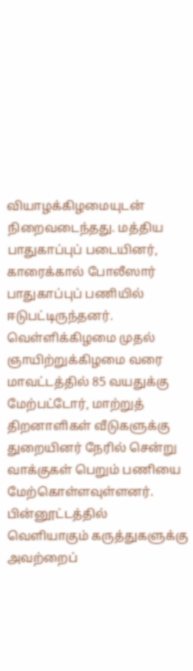வியாழக்கிழமையுடன் நிறைவடைந்தது. மத்திய பாதுகாப்புப் படையினர், காரைக்கால் போலீஸார் பாதுகாப்புப் பணியில் ஈடுபட்டிருந்தனர்.
வெள்ளிக்கிழமை முதல் ஞாயிற்றுக்கிழமை வரை மாவட்டத்தில் 85 வயதுக்கு மேற்பட்டோர், மாற்றுத் திறனாளிகள் வீடுகளுக்கு துறையினர் நேரில் சென்று வாக்குகள் பெறும் பணியை மேற்கொள்ளவுள்ளனர்.
பின்னூட்டத்தில் வெளியாகும் கருத்துகளுக்கு அவற்றைப்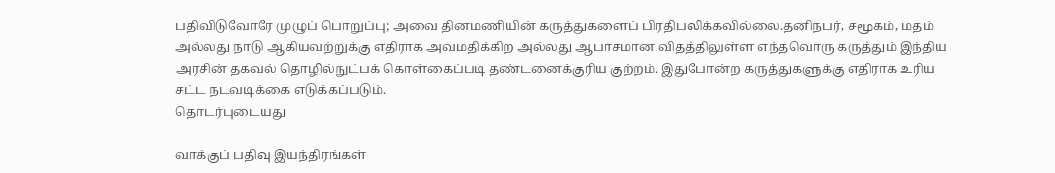பதிவிடுவோரே முழுப் பொறுப்பு; அவை தினமணியின் கருத்துகளைப் பிரதிபலிக்கவில்லை.தனிநபர், சமூகம், மதம் அல்லது நாடு ஆகியவற்றுக்கு எதிராக அவமதிக்கிற அல்லது ஆபாசமான விதத்திலுள்ள எந்தவொரு கருத்தும் இந்திய அரசின் தகவல் தொழில்நுட்பக் கொள்கைப்படி தண்டனைக்குரிய குற்றம். இதுபோன்ற கருத்துகளுக்கு எதிராக உரிய சட்ட நடவடிக்கை எடுக்கப்படும்.
தொடர்புடையது

வாக்குப் பதிவு இயந்திரங்கள்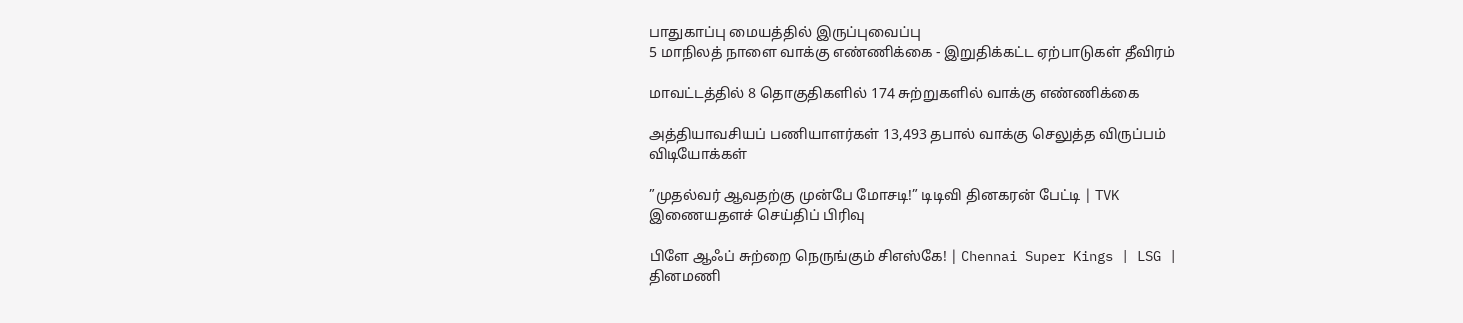பாதுகாப்பு மையத்தில் இருப்புவைப்பு
5 மாநிலத் நாளை வாக்கு எண்ணிக்கை - இறுதிக்கட்ட ஏற்பாடுகள் தீவிரம்

மாவட்டத்தில் 8 தொகுதிகளில் 174 சுற்றுகளில் வாக்கு எண்ணிக்கை

அத்தியாவசியப் பணியாளர்கள் 13,493 தபால் வாக்கு செலுத்த விருப்பம்
விடியோக்கள்

”முதல்வர் ஆவதற்கு முன்பே மோசடி!” டிடிவி தினகரன் பேட்டி | TVK
இணையதளச் செய்திப் பிரிவு

பிளே ஆஃப் சுற்றை நெருங்கும் சிஎஸ்கே! | Chennai Super Kings | LSG |
தினமணி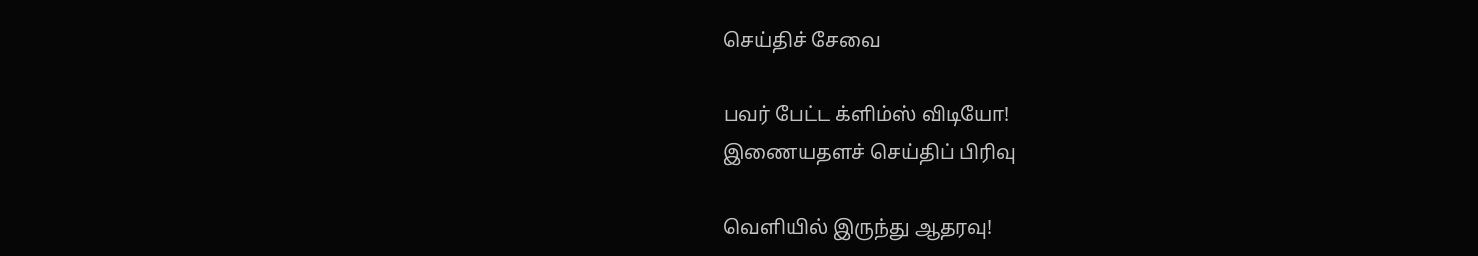செய்திச் சேவை

பவர் பேட்ட க்ளிம்ஸ் விடியோ!
இணையதளச் செய்திப் பிரிவு

வெளியில் இருந்து ஆதரவு!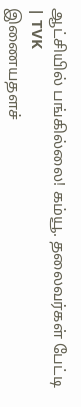ஆட்சியில் பங்கில்லை! கம்யூ. தலைவர்கள் பேட்டி | TVK
இணையதளச்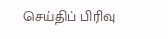செய்திப் பிரிவு